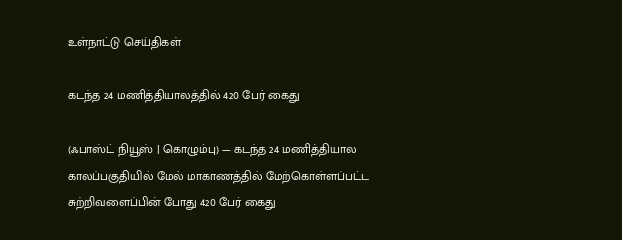உள்நாட்டு செய்திகள்

கடந்த 24 மணித்தியாலத்தில் 420 பேர் கைது

(ஃபாஸ்ட் நியூஸ் | கொழும்பு) — கடந்த 24 மணித்தியால காலப்பகுதியில் மேல் மாகாணத்தில் மேற்கொள்ளப்பட்ட சுற்றிவளைப்பின் போது 420 பேர் கைது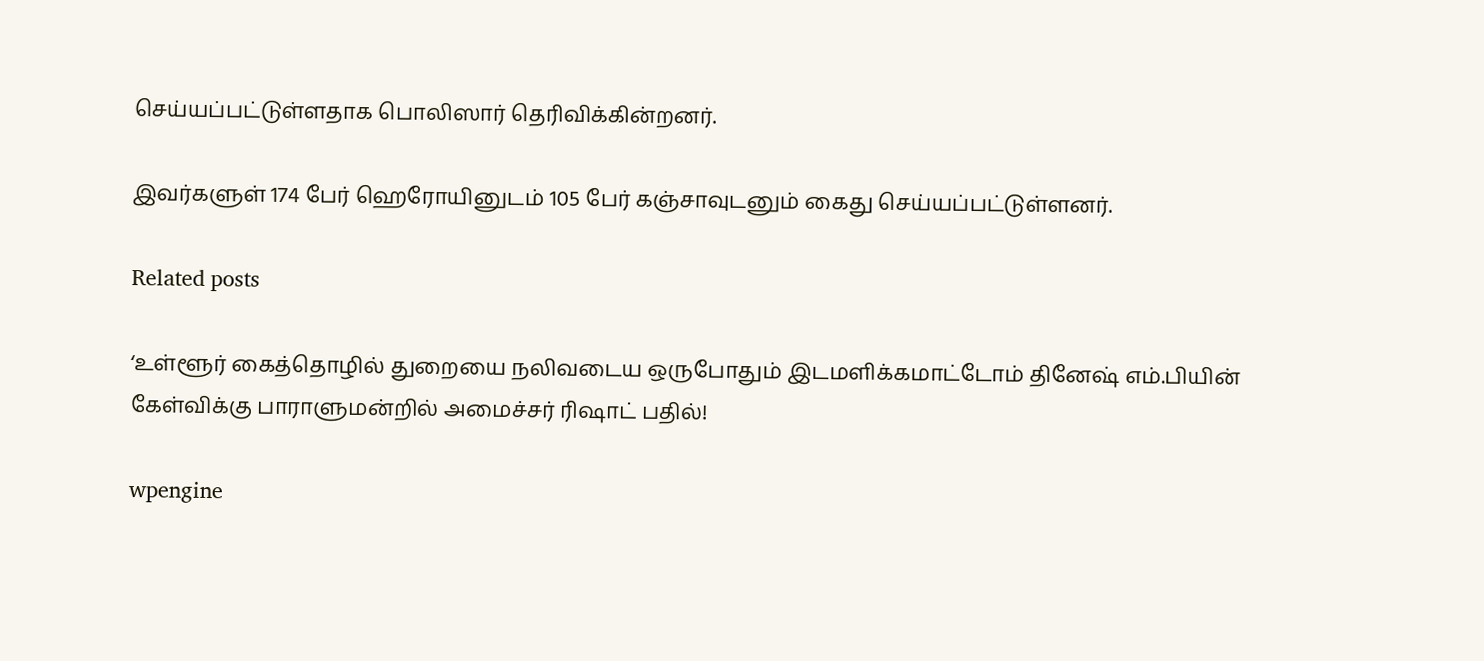செய்யப்பட்டுள்ளதாக பொலிஸார் தெரிவிக்கின்றனர்.

இவர்களுள் 174 பேர் ஹெரோயினுடம் 105 பேர் கஞ்சாவுடனும் கைது செய்யப்பட்டுள்ளனர்.

Related posts

‘உள்ளூர் கைத்தொழில் துறையை நலிவடைய ஒருபோதும் இடமளிக்கமாட்டோம் தினேஷ் எம்.பியின் கேள்விக்கு பாராளுமன்றில் அமைச்சர் ரிஷாட் பதில்!

wpengine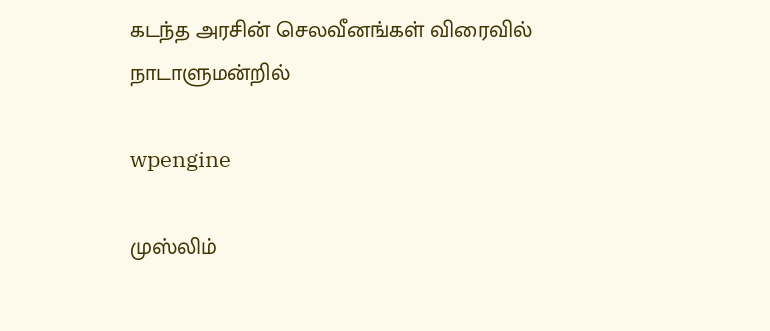கடந்த அரசின் செலவீனங்கள் விரைவில் நாடாளுமன்றில்

wpengine

முஸ்லிம்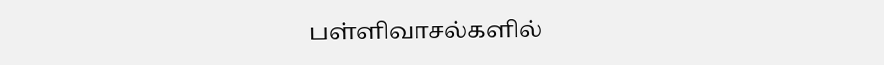பள்ளிவாசல்களில்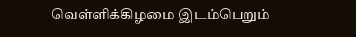வெள்ளிக்கிழமை இடம்பெறும்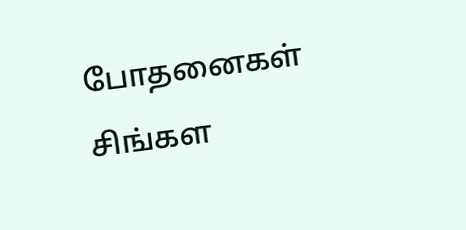போதனைகள் சிங்கள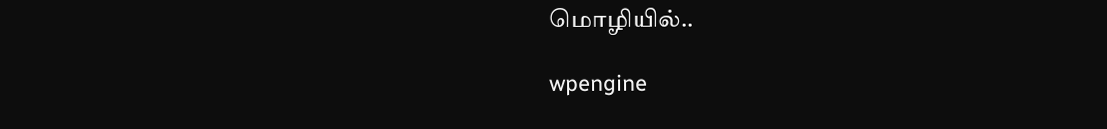மொழியில்..

wpengine